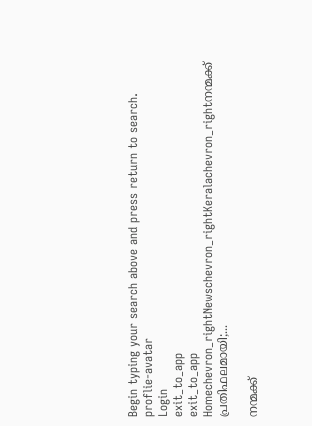Begin typing your search above and press return to search.
proflie-avatar
Login
exit_to_app
exit_to_app
Homechevron_rightNewschevron_rightKeralachevron_rightനന്മക്ക് പ്രതിഫലമായി;...

നന്മക്ക്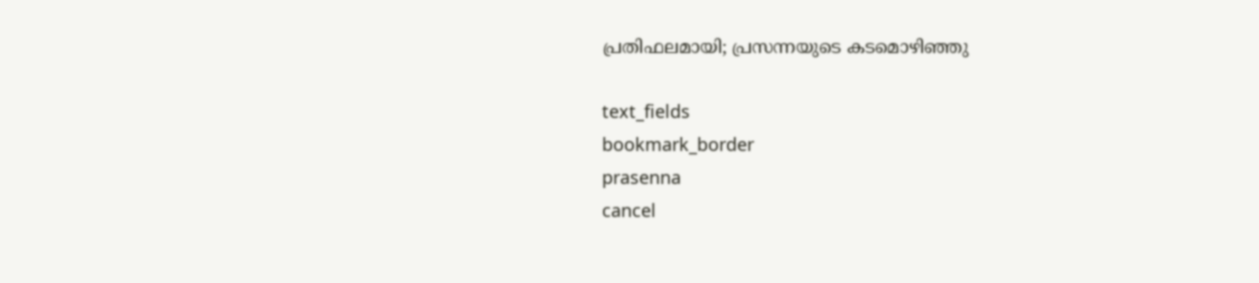പ്രതിഫലമായി; പ്രസന്നയുടെ കടമൊഴിഞ്ഞു

text_fields
bookmark_border
prasenna
cancel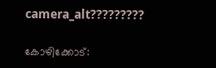camera_alt?????????

കോഴിക്കോട്: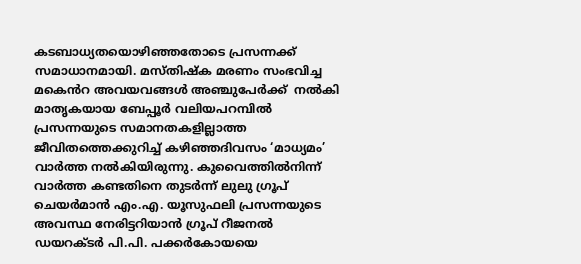കടബാധ്യതയൊഴിഞ്ഞതോടെ പ്രസന്നക്ക് സമാധാനമായി. മസ്തിഷ്ക മരണം സംഭവിച്ച മകെൻറ അവയവങ്ങൾ അഞ്ചുപേർക്ക്  നൽകി മാതൃകയായ ബേപ്പൂർ വലിയപറമ്പിൽ പ്രസന്നയുടെ സമാനതകളില്ലാത്ത ജീവിതത്തെക്കുറിച്ച് കഴിഞ്ഞദിവസം ‘മാധ്യമം’ വാർത്ത നൽകിയിരുന്നു. കുവൈത്തിൽനിന്ന് വാർത്ത കണ്ടതിനെ തുടർന്ന് ലുലു ഗ്രൂപ് ചെയർമാൻ എം.എ. യൂസുഫലി പ്രസന്നയുടെ അവസ്ഥ നേരിട്ടറിയാൻ ഗ്രൂപ് റീജനൽ ഡയറക്ടർ പി.പി. പക്കർകോയയെ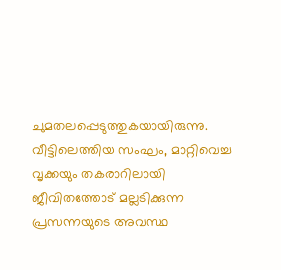ചുമതലപ്പെടുത്തുകയായിരുന്നു. വീട്ടിലെത്തിയ സംഘം, മാറ്റിവെച്ച വൃക്കയും തകരാറിലായി ജീവിതത്തോട് മല്ലടിക്കുന്ന പ്രസന്നയുടെ അവസ്ഥ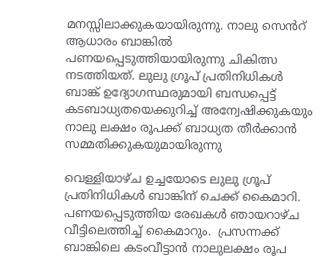മനസ്സിലാക്കുകയായിരുന്നു. നാലു സെൻറ് ആധാരം ബാങ്കിൽ പണയപ്പെടുത്തിയായിരുന്നു ചികിത്സ നടത്തിയത്. ലുലു ഗ്രൂപ് പ്രതിനിധികൾ ബാങ്ക് ഉദ്യോഗസ്ഥരുമായി ബന്ധപ്പെട്ട് കടബാധ്യതയെക്കുറിച്ച് അന്വേഷിക്കുകയും നാലു ലക്ഷം രൂപക്ക് ബാധ്യത തീർക്കാൻ സമ്മതിക്കുകയുമായിരുന്നു

വെള്ളിയാഴ്ച ഉച്ചയോടെ ലുലു ഗ്രൂപ് പ്രതിനിധികൾ ബാങ്കിന് ചെക്ക് കൈമാറി. പണയപ്പെടുത്തിയ രേഖകൾ ഞായറാഴ്ച  വീട്ടിലെത്തിച്ച് കൈമാറും.  പ്രസന്നക്ക്  ബാങ്കിലെ കടംവീട്ടാൻ നാലുലക്ഷം രൂപ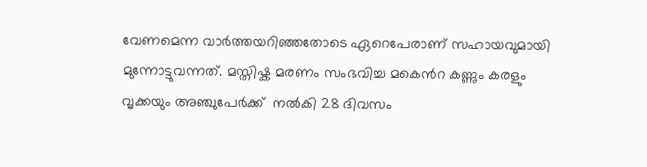വേണമെന്ന വാർത്തയറിഞ്ഞതോടെ ഏറെപേരാണ് സഹായവുമായി മുന്നോട്ടുവന്നത്. മസ്തിഷ്ക മരണം സംഭവിച്ച മകെൻറ കണ്ണും കരളും വൃക്കയും അഞ്ചുപേർക്ക്  നൽകി 28 ദിവസം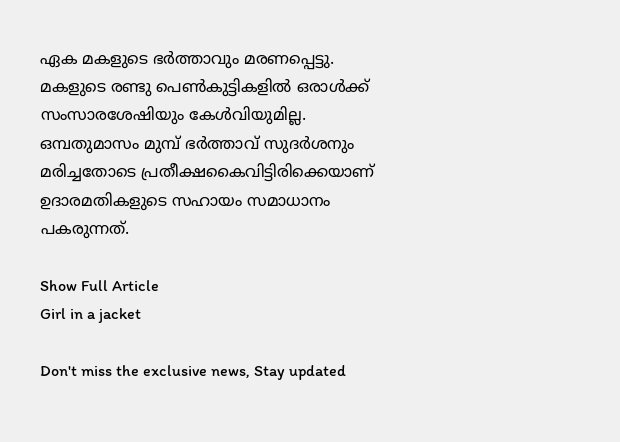ഏക മകളുടെ ഭർത്താവും മരണപ്പെട്ടു. മകളുടെ രണ്ടു പെൺകുട്ടികളിൽ ഒരാൾക്ക് സംസാരശേഷിയും കേൾവിയുമില്ല. ഒമ്പതുമാസം മുമ്പ് ഭർത്താവ് സുദർശനും മരിച്ചതോടെ പ്രതീക്ഷകൈവിട്ടിരിക്കെയാണ് ഉദാരമതികളുടെ സഹായം സമാധാനം പകരുന്നത്.

Show Full Article
Girl in a jacket

Don't miss the exclusive news, Stay updated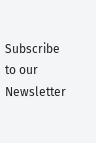Subscribe to our Newsletter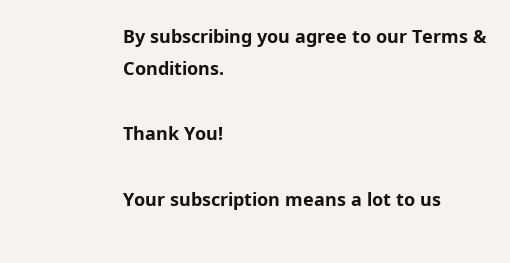By subscribing you agree to our Terms & Conditions.

Thank You!

Your subscription means a lot to us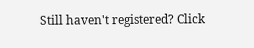Still haven't registered? Click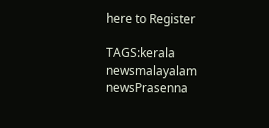here to Register

TAGS:kerala newsmalayalam newsPrasenna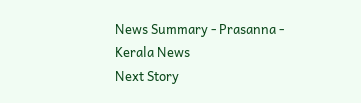News Summary - Prasanna - Kerala News
Next Story